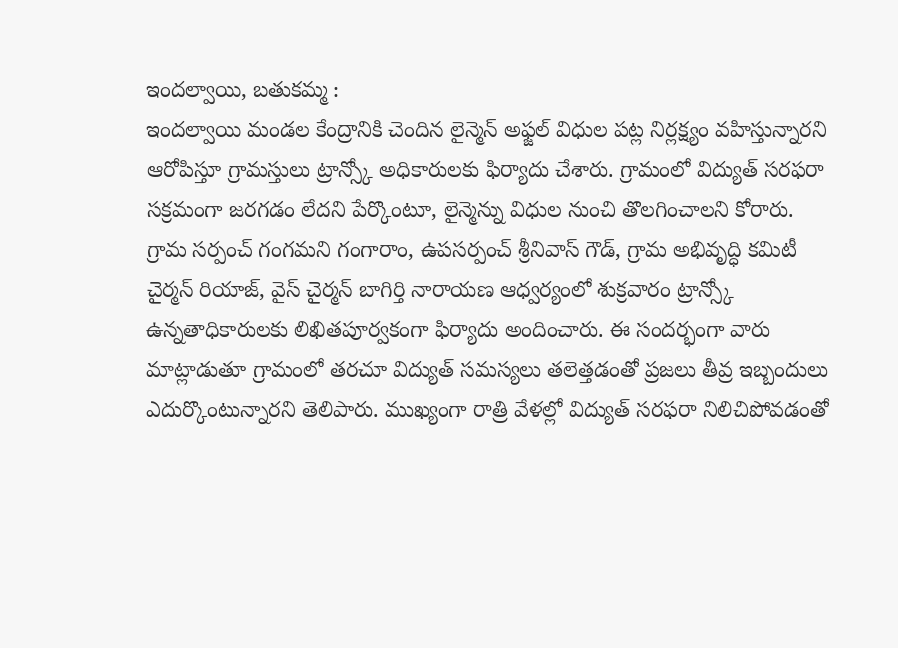ఇందల్వాయి, బతుకమ్మ :
ఇందల్వాయి మండల కేంద్రానికి చెందిన లైన్మెన్ అఫ్జల్ విధుల పట్ల నిర్లక్ష్యం వహిస్తున్నారని ఆరోపిస్తూ గ్రామస్తులు ట్రాన్స్కో అధికారులకు ఫిర్యాదు చేశారు. గ్రామంలో విద్యుత్ సరఫరా సక్రమంగా జరగడం లేదని పేర్కొంటూ, లైన్మెన్ను విధుల నుంచి తొలగించాలని కోరారు. గ్రామ సర్పంచ్ గంగమని గంగారాం, ఉపసర్పంచ్ శ్రీనివాస్ గౌడ్, గ్రామ అభివృద్ధి కమిటీ చైర్మన్ రియాజ్, వైస్ చైర్మన్ బాగిర్తి నారాయణ ఆధ్వర్యంలో శుక్రవారం ట్రాన్స్కో ఉన్నతాధికారులకు లిఖితపూర్వకంగా ఫిర్యాదు అందించారు. ఈ సందర్భంగా వారు మాట్లాడుతూ గ్రామంలో తరచూ విద్యుత్ సమస్యలు తలెత్తడంతో ప్రజలు తీవ్ర ఇబ్బందులు ఎదుర్కొంటున్నారని తెలిపారు. ముఖ్యంగా రాత్రి వేళల్లో విద్యుత్ సరఫరా నిలిచిపోవడంతో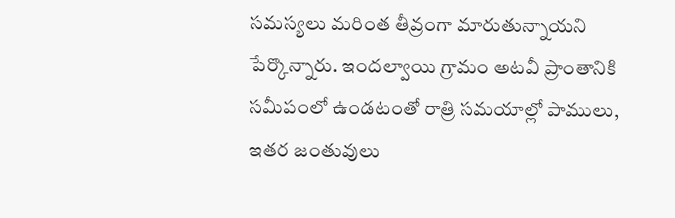సమస్యలు మరింత తీవ్రంగా మారుతున్నాయని పేర్కొన్నారు. ఇందల్వాయి గ్రామం అటవీ ప్రాంతానికి సమీపంలో ఉండటంతో రాత్రి సమయాల్లో పాములు, ఇతర జంతువులు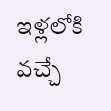ఇళ్లలోకి వచ్చే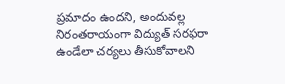ప్రమాదం ఉందని, అందువల్ల నిరంతరాయంగా విద్యుత్ సరఫరా ఉండేలా చర్యలు తీసుకోవాలని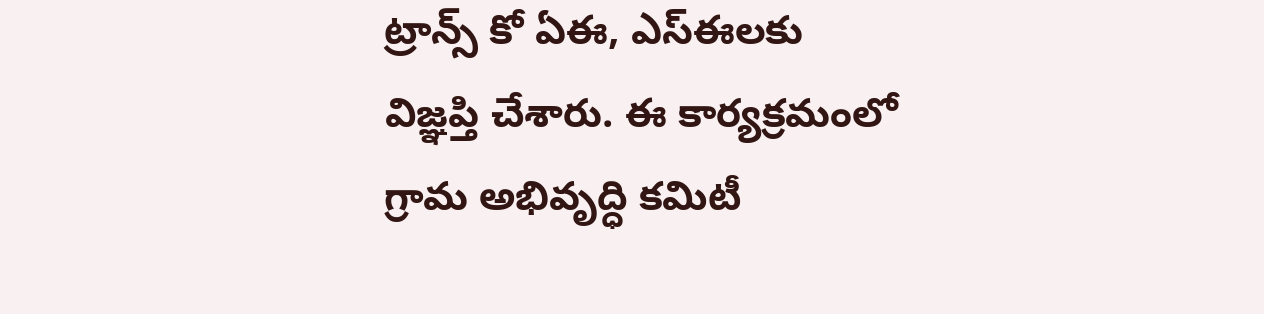ట్రాన్స్ కో ఏఈ, ఎస్ఈలకు విజ్ఞప్తి చేశారు. ఈ కార్యక్రమంలో గ్రామ అభివృద్ధి కమిటీ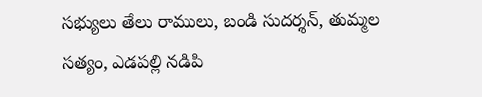సభ్యులు తేలు రాములు, బండి సుదర్శన్, తుమ్మల సత్యం, ఎడపల్లి నడిపి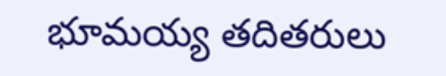భూమయ్య తదితరులు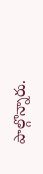పాల్గొన్నారు.